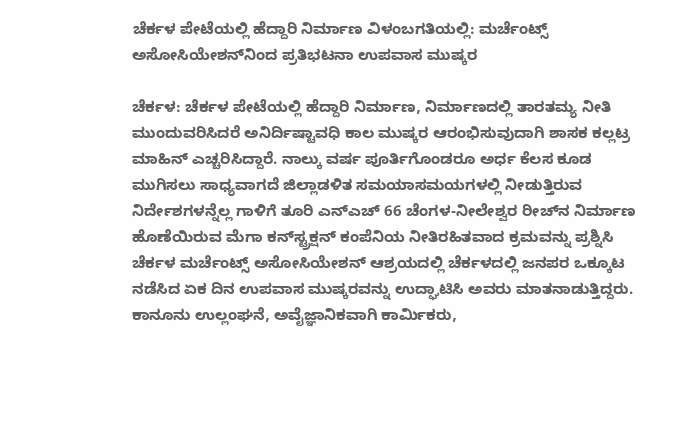ಚೆರ್ಕಳ ಪೇಟೆಯಲ್ಲಿ ಹೆದ್ದಾರಿ ನಿರ್ಮಾಣ ವಿಳಂಬಗತಿಯಲ್ಲಿ: ಮರ್ಚೆಂಟ್ಸ್ ಅಸೋಸಿಯೇಶನ್‌ನಿಂದ ಪ್ರತಿಭಟನಾ ಉಪವಾಸ ಮುಷ್ಕರ

ಚೆರ್ಕಳ: ಚೆರ್ಕಳ ಪೇಟೆಯಲ್ಲಿ ಹೆದ್ದಾರಿ ನಿರ್ಮಾಣ, ನಿರ್ಮಾಣದಲ್ಲಿ ತಾರತಮ್ಯ ನೀತಿ ಮುಂದುವರಿಸಿದರೆ ಅನಿರ್ದಿಷ್ಟಾವಧಿ ಕಾಲ ಮುಷ್ಕರ ಆರಂಭಿಸುವುದಾಗಿ ಶಾಸಕ ಕಲ್ಲಟ್ರ ಮಾಹಿನ್ ಎಚ್ಚರಿಸಿದ್ದಾರೆ. ನಾಲ್ಕು ವರ್ಷ ಪೂರ್ತಿಗೊಂಡರೂ ಅರ್ಧ ಕೆಲಸ ಕೂಡ ಮುಗಿಸಲು ಸಾಧ್ಯವಾಗದೆ ಜಿಲ್ಲಾಡಳಿತ ಸಮಯಾಸಮಯಗಳಲ್ಲಿ ನೀಡುತ್ತಿರುವ ನಿರ್ದೇಶಗಳನ್ನೆಲ್ಲ ಗಾಳಿಗೆ ತೂರಿ ಎನ್‌ಎಚ್ 66 ಚೆಂಗಳ-ನೀಲೇಶ್ವರ ರೀಚ್‌ನ ನಿರ್ಮಾಣ ಹೊಣೆಯಿರುವ ಮೆಗಾ ಕನ್‌ಸ್ಟ್ರಕ್ಷನ್ ಕಂಪೆನಿಯ ನೀತಿರಹಿತವಾದ ಕ್ರಮವನ್ನು ಪ್ರಶ್ನಿಸಿ ಚೆರ್ಕಳ ಮರ್ಚೆಂಟ್ಸ್ ಅಸೋಸಿಯೇಶನ್ ಆಶ್ರಯದಲ್ಲಿ ಚೆರ್ಕಳದಲ್ಲಿ ಜನಪರ ಒಕ್ಕೂಟ ನಡೆಸಿದ ಏಕ ದಿನ ಉಪವಾಸ ಮುಷ್ಕರವನ್ನು ಉದ್ಘಾಟಿಸಿ ಅವರು ಮಾತನಾಡುತ್ತಿದ್ದರು. ಕಾನೂನು ಉಲ್ಲಂಘನೆ, ಅವೈಜ್ಞಾನಿಕವಾಗಿ ಕಾರ್ಮಿಕರು,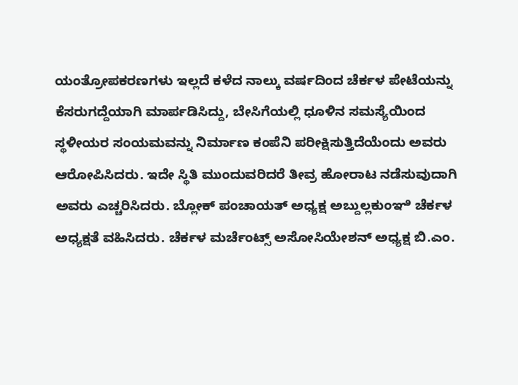ಯಂತ್ರೋಪಕರಣಗಳು ಇಲ್ಲದೆ ಕಳೆದ ನಾಲ್ಕು ವರ್ಷದಿಂದ ಚೆರ್ಕಳ ಪೇಟೆಯನ್ನು ಕೆಸರುಗದ್ದೆಯಾಗಿ ಮಾರ್ಪಡಿಸಿದ್ದು, ಬೇಸಿಗೆಯಲ್ಲಿ ಧೂಳಿನ ಸಮಸ್ಯೆಯಿಂದ ಸ್ಥಳೀಯರ ಸಂಯಮವನ್ನು ನಿರ್ಮಾಣ ಕಂಪೆನಿ ಪರೀಕ್ಷಿಸುತ್ತಿದೆಯೆಂದು ಅವರು ಆರೋಪಿಸಿದರು. ಇದೇ ಸ್ಥಿತಿ ಮುಂದುವರಿದರೆ ತೀವ್ರ ಹೋರಾಟ ನಡೆಸುವುದಾಗಿ ಅವರು ಎಚ್ಚರಿಸಿದರು. ಬ್ಲೋಕ್ ಪಂಚಾಯತ್ ಅಧ್ಯಕ್ಷ ಅಬ್ದುಲ್ಲಕುಂಞಿ ಚೆರ್ಕಳ ಅಧ್ಯಕ್ಷತೆ ವಹಿಸಿದರು. ಚೆರ್ಕಳ ಮರ್ಚೆಂಟ್ಸ್ ಅಸೋಸಿಯೇಶನ್ ಅಧ್ಯಕ್ಷ ಬಿ.ಎಂ.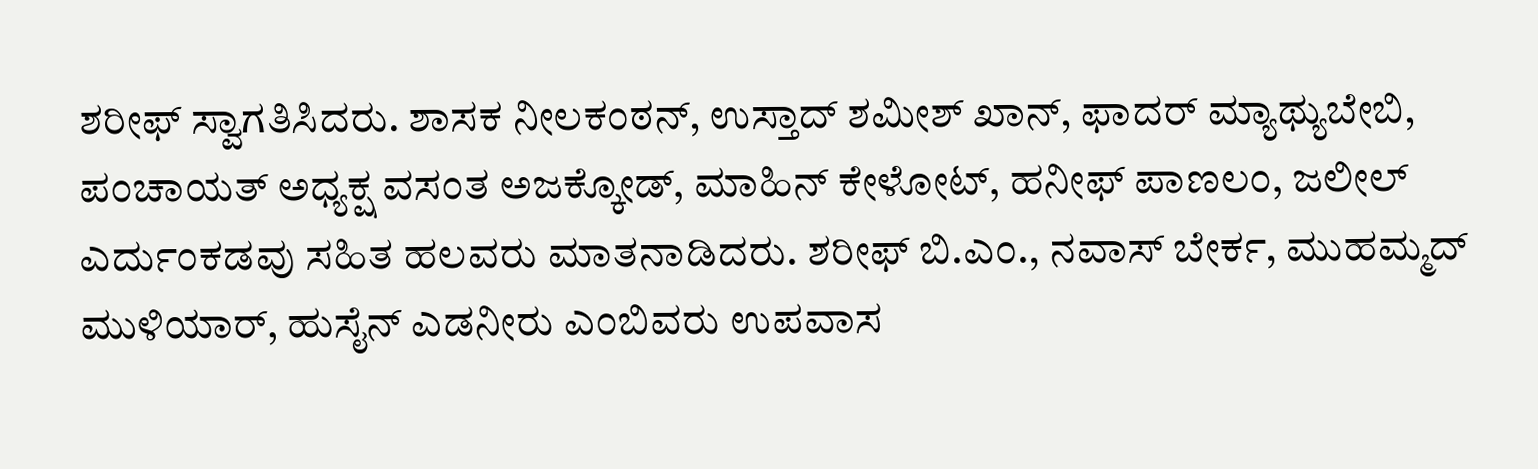ಶರೀಫ್ ಸ್ವಾಗತಿಸಿದರು. ಶಾಸಕ ನೀಲಕಂಠನ್, ಉಸ್ತಾದ್ ಶಮೀಶ್ ಖಾನ್, ಫಾದರ್ ಮ್ಯಾಥ್ಯುಬೇಬಿ, ಪಂಚಾಯತ್ ಅಧ್ಯಕ್ಷ ವಸಂತ ಅಜಕ್ಕೋಡ್, ಮಾಹಿನ್ ಕೇಳೋಟ್, ಹನೀಫ್ ಪಾಣಲಂ, ಜಲೀಲ್ ಎರ್ದುಂಕಡವು ಸಹಿತ ಹಲವರು ಮಾತನಾಡಿದರು. ಶರೀಫ್ ಬಿ.ಎಂ., ನವಾಸ್ ಬೇರ್ಕ, ಮುಹಮ್ಮದ್ ಮುಳಿಯಾರ್, ಹುಸೈನ್ ಎಡನೀರು ಎಂಬಿವರು ಉಪವಾಸ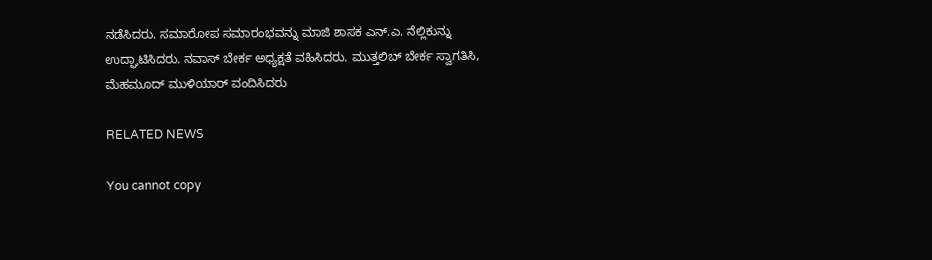ನಡೆಸಿದರು. ಸಮಾರೋಪ ಸಮಾರಂಭವನ್ನು ಮಾಜಿ ಶಾಸಕ ಎನ್.ಎ. ನೆಲ್ಲಿಕುನ್ನು ಉದ್ಘಾಟಿಸಿದರು. ನವಾಸ್ ಬೇರ್ಕ ಅಧ್ಯಕ್ಷತೆ ವಹಿಸಿದರು. ಮುತ್ತಲಿಬ್ ಬೇರ್ಕ ಸ್ವಾಗತಿಸಿ, ಮೆಹಮೂದ್ ಮುಳಿಯಾರ್ ವಂದಿಸಿದರು

RELATED NEWS

You cannot copy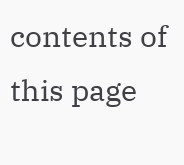contents of this page